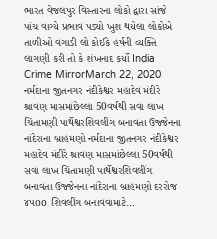ભારત વેજલપુર વિસ્તારના લોકો દ્વારા સાંજે પાંચ વાગ્યે પ્રભાવ પડ્યો ખુશ થયેલા લોકોએ તાળીઓ વગાડી લો કોઈકે હર્ષની વ્યક્તિ લાગણી કરી તો કે શંખનાદ કર્યો India Crime MirrorMarch 22, 2020
નર્મદાના જીતનગર નંદીકેશ્વર મહાદેવ મંદીરે શ્રાવણ માસમાંછેલ્લા 50વર્ષથી સવા લાખ ચિંતામણી પાર્થેશ્વરશિવલીંગ બનાવતા ઉજ્જેનના નાંદેરાના બ્રાહમણો નર્મદાના જીતનગર નંદીકેશ્વર મહાદેવ મંદીરે શ્રાવણ માસમાંછેલ્લા 50વર્ષથી સવા લાખ ચિંતામણી પાર્થેશ્વરશિવલીંગ બનાવતા ઉજ્જેનના નાંદેરાના બ્રાહમણો દરરોજ ૪૫oo શિવલીંગ બનાવવામાટે…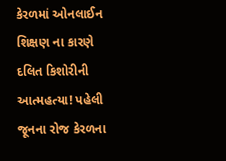કેરળમાં ઓનલાઈન શિક્ષણ ના કારણે દલિત કિશોરીની આત્મહત્યા! પહેલી જૂનના રોજ કેરળના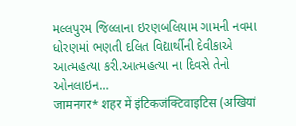મલ્લપુરમ જિલ્લાના ઇરણબલિયામ ગામની નવમા ધોરણમાં ભણતી દલિત વિદ્યાર્થીની દેવીકાએ આત્મહત્યા કરી.આત્મહત્યા ના દિવસે તેનો ઓનલાઇન…
जामनगर* शहर में इंटिकजंक्टिवाइटिस (अखियां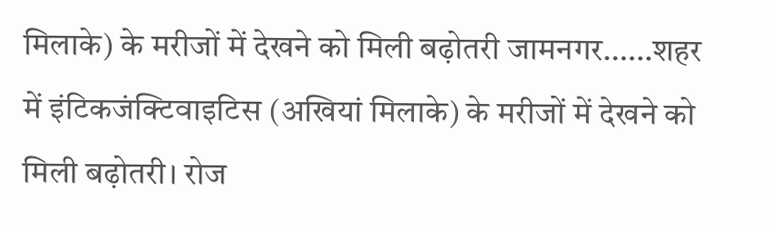मिलाके) के मरीजों में देखने को मिली बढ़ोतरी जामनगर……शहर में इंटिकजंक्टिवाइटिस (अखियां मिलाके) के मरीजों में देखने को मिली बढ़ोतरी। रोज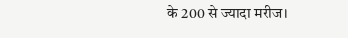के 200 से ज्यादा मरीज।